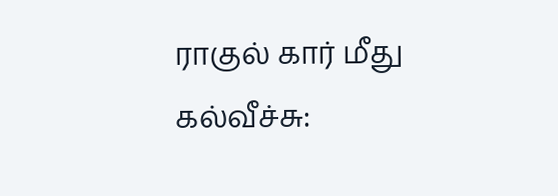ராகுல் கார் மீது கல்வீச்சு: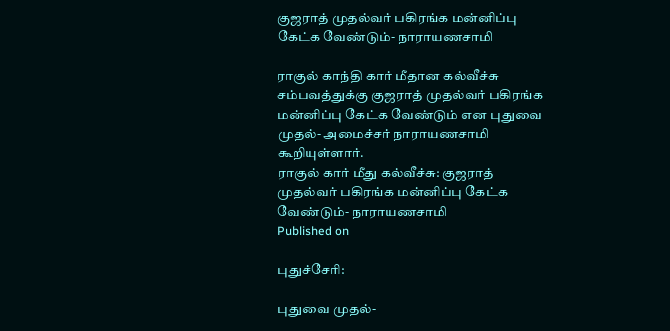குஜராத் முதல்வர் பகிரங்க மன்னிப்பு கேட்க வேண்டும்- நாராயணசாமி

ராகுல் காந்தி கார் மீதான கல்வீச்சு சம்பவத்துக்கு குஜராத் முதல்வர் பகிரங்க மன்னிப்பு கேட்க வேண்டும் என புதுவை முதல்- அமைச்சர் நாராயணசாமி கூறியுள்ளார்.
ராகுல் கார் மீது கல்வீச்சு: குஜராத் முதல்வர் பகிரங்க மன்னிப்பு கேட்க வேண்டும்- நாராயணசாமி
Published on

புதுச்சேரி:

புதுவை முதல்-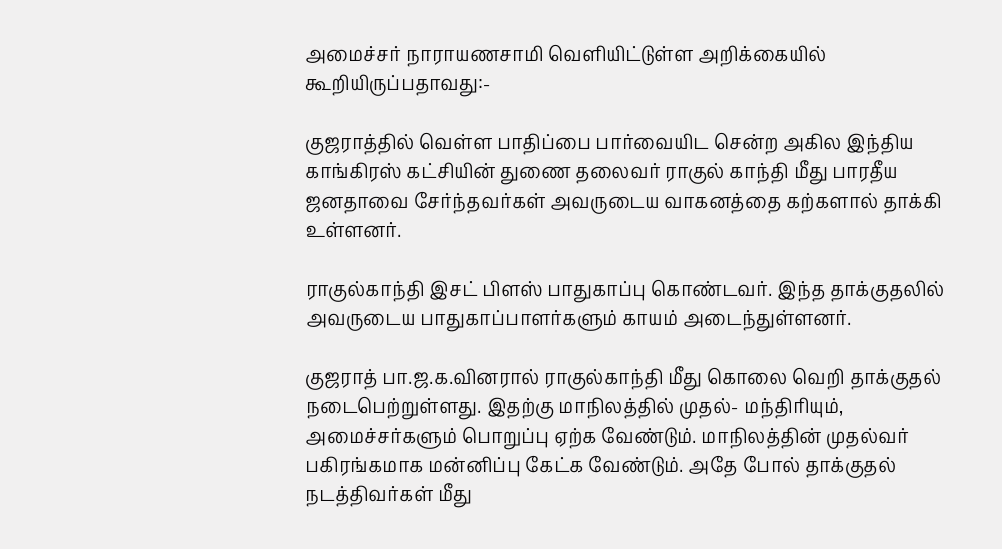அமைச்சர் நாராயணசாமி வெளியிட்டுள்ள அறிக்கையில் கூறியிருப்பதாவது:-

குஜராத்தில் வெள்ள பாதிப்பை பார்வையிட சென்ற அகில இந்திய காங்கிரஸ் கட்சியின் துணை தலைவர் ராகுல் காந்தி மீது பாரதீய ஜனதாவை சேர்ந்தவர்கள் அவருடைய வாகனத்தை கற்களால் தாக்கி உள்ளனர்.

ராகுல்காந்தி இசட் பிளஸ் பாதுகாப்பு கொண்டவர். இந்த தாக்குதலில் அவருடைய பாதுகாப்பாளர்களும் காயம் அடைந்துள்ளனர்.

குஜராத் பா.ஜ.க.வினரால் ராகுல்காந்தி மீது கொலை வெறி தாக்குதல் நடைபெற்றுள்ளது. இதற்கு மாநிலத்தில் முதல்- மந்திரியும், அமைச்சர்களும் பொறுப்பு ஏற்க வேண்டும். மாநிலத்தின் முதல்வர் பகிரங்கமாக மன்னிப்பு கேட்க வேண்டும். அதே போல் தாக்குதல் நடத்திவர்கள் மீது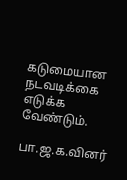கடுமையான நடவடிக்கை எடுக்க வேண்டும்.

பா.ஜ.க.வினர்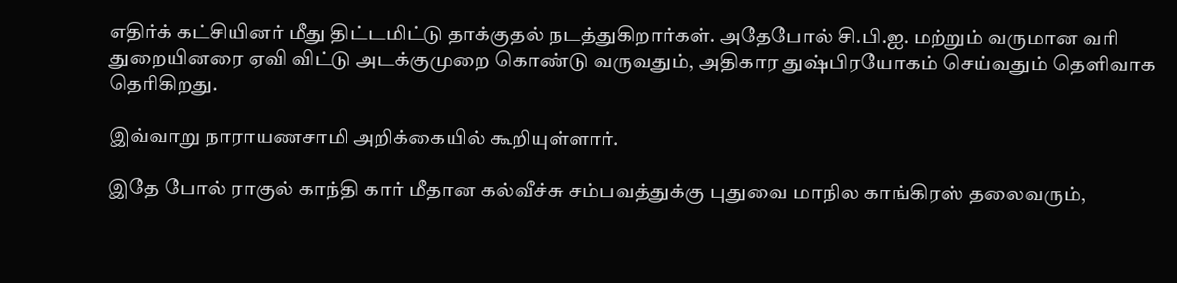எதிர்க் கட்சியினர் மீது திட்டமிட்டு தாக்குதல் நடத்துகிறார்கள். அதேபோல் சி.பி.ஐ. மற்றும் வருமான வரி துறையினரை ஏவி விட்டு அடக்குமுறை கொண்டு வருவதும், அதிகார துஷ்பிரயோகம் செய்வதும் தெளிவாக தெரிகிறது.

இவ்வாறு நாராயணசாமி அறிக்கையில் கூறியுள்ளார்.

இதே போல் ராகுல் காந்தி கார் மீதான கல்வீச்சு சம்பவத்துக்கு புதுவை மாநில காங்கிரஸ் தலைவரும்,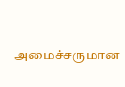அமைச்சருமான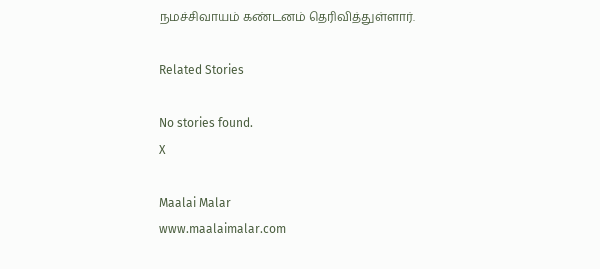நமச்சிவாயம் கண்டனம் தெரிவித்துள்ளார்.

Related Stories

No stories found.
X

Maalai Malar
www.maalaimalar.com